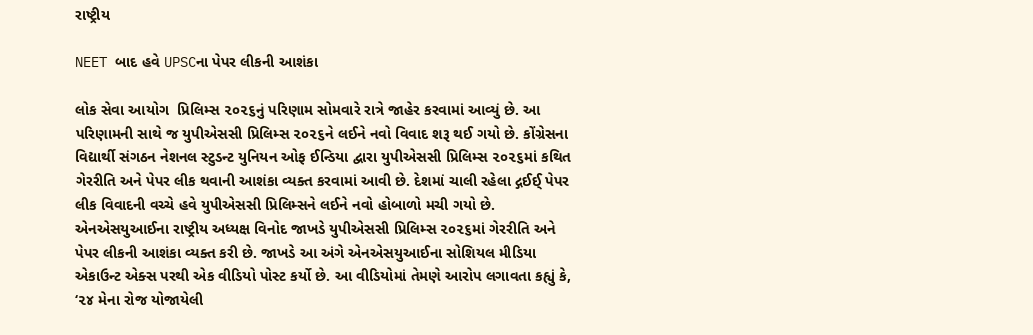રાષ્ટ્રીય

NEET બાદ હવે UPSCના પેપર લીકની આશંકા

લોક સેવા આયોગ  પ્રિલિમ્સ ૨૦૨૬નું પરિણામ સોમવારે રાત્રે જાહેર કરવામાં આવ્યું છે. આ પરિણામની સાથે જ યુપીએસસી પ્રિલિમ્સ ૨૦૨૬ને લઈને નવો વિવાદ શરૂ થઈ ગયો છે. કોંગ્રેસના વિદ્યાર્થી સંગઠન નેશનલ સ્ટુડન્ટ યુનિયન ઓફ ઈન્ડિયા દ્વારા યુપીએસસી પ્રિલિમ્સ ૨૦૨૬માં કથિત ગેરરીતિ અને પેપર લીક થવાની આશંકા વ્યક્ત કરવામાં આવી છે. દેશમાં ચાલી રહેલા દ્ગઈઈ્ પેપર લીક વિવાદની વચ્ચે હવે યુપીએસસી પ્રિલિમ્સને લઈને નવો હોબાળો મચી ગયો છે.
એનએસયુઆઈના રાષ્ટ્રીય અધ્યક્ષ વિનોદ જાખડે યુપીએસસી પ્રિલિમ્સ ૨૦૨૬માં ગેરરીતિ અને પેપર લીકની આશંકા વ્યક્ત કરી છે. જાખડે આ અંગે એનએસયુઆઈના સોશિયલ મીડિયા એકાઉન્ટ એક્સ પરથી એક વીડિયો પોસ્ટ કર્યો છે. આ વીડિયોમાં તેમણે આરોપ લગાવતા કહ્યું કે, ‘૨૪ મેના રોજ યોજાયેલી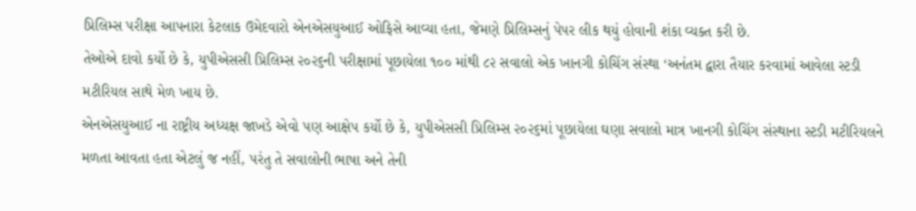પ્રિલિમ્સ પરીક્ષા આપનારા કેટલાક ઉમેદવારો એનએસયુઆઈ ઓફિસે આવ્યા હતા, જેમણે પ્રિલિમ્સનું પેપર લીક થયું હોવાની શંકા વ્યક્ત કરી છે.
તેઓએ દાવો કર્યો છે કે, યુપીએસસી પ્રિલિમ્સ ૨૦૨૬ની પરીક્ષામાં પૂછાયેલા ૧૦૦ માંથી ૮૨ સવાલો એક ખાનગી કોચિંગ સંસ્થા ‘અનંતમ દ્વારા તૈયાર કરવામાં આવેલા સ્ટડી મટીરિયલ સાથે મેળ ખાય છે.
એનએસયુઆઈ ના રાષ્ટ્રીય અધ્યક્ષ જાખડે એવો પણ આક્ષેપ કર્યો છે કે, યુપીએસસી પ્રિલિમ્સ ૨૦૨૬માં પૂછાયેલા ઘણા સવાલો માત્ર ખાનગી કોચિંગ સંસ્થાના સ્ટડી મટીરિયલને મળતા આવતા હતા એટલું જ નહીં, પરંતુ તે સવાલોની ભાષા અને તેની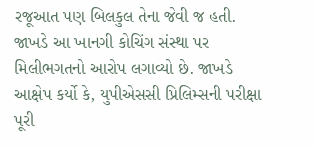રજૂઆત પણ બિલકુલ તેના જેવી જ હતી.
જાખડે આ ખાનગી કોચિંગ સંસ્થા પર મિલીભગતનો આરોપ લગાવ્યો છે. જાખડે આક્ષેપ કર્યો કે, યુપીએસસી પ્રિલિમ્સની પરીક્ષા પૂરી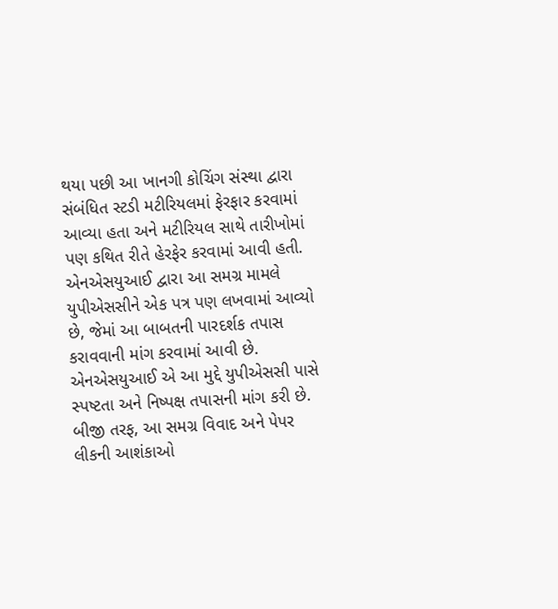થયા પછી આ ખાનગી કોચિંગ સંસ્થા દ્વારા સંબંધિત સ્ટડી મટીરિયલમાં ફેરફાર કરવામાં આવ્યા હતા અને મટીરિયલ સાથે તારીખોમાં પણ કથિત રીતે હેરફેર કરવામાં આવી હતી.
એનએસયુઆઈ દ્વારા આ સમગ્ર મામલે યુપીએસસીને એક પત્ર પણ લખવામાં આવ્યો છે, જેમાં આ બાબતની પારદર્શક તપાસ કરાવવાની માંગ કરવામાં આવી છે. એનએસયુઆઈ એ આ મુદ્દે યુપીએસસી પાસે સ્પષ્ટતા અને નિષ્પક્ષ તપાસની માંગ કરી છે. બીજી તરફ, આ સમગ્ર વિવાદ અને પેપર લીકની આશંકાઓ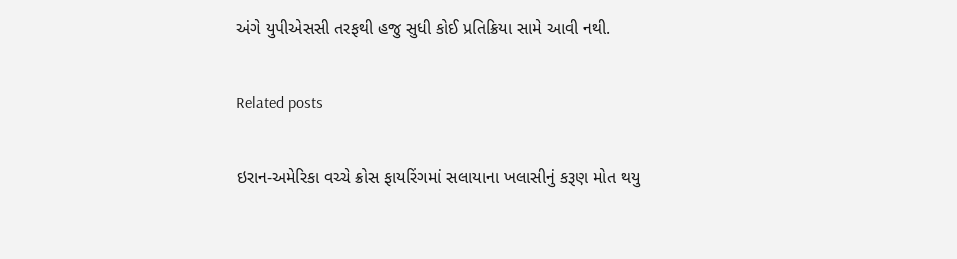અંગે યુપીએસસી તરફથી હજુ સુધી કોઈ પ્રતિક્રિયા સામે આવી નથી.

Related posts

ઇરાન-અમેરિકા વચ્ચે ક્રોસ ફાયરિંગમાં સલાયાના ખલાસીનું કરૂણ મોત થયુ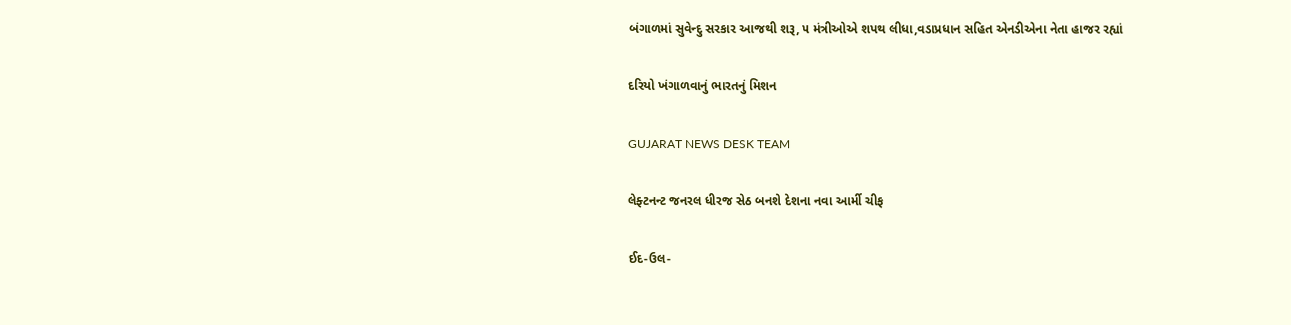બંગાળમાં સુવેન્દુ સરકાર આજથી શરૂ, ૫ મંત્રીઓએ શપથ લીધા,વડાપ્રધાન સહિત એનડીએના નેતા હાજર રહ્યાં

દરિયો ખંગાળવાનું ભારતનું મિશન

GUJARAT NEWS DESK TEAM

લેફ્ટનન્ટ જનરલ ધીરજ સેઠ બનશે દેશના નવા આર્મી ચીફ

ઈદ-ઉલ-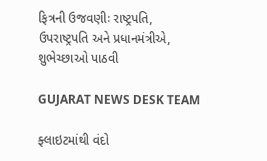ફિત્રની ઉજવણીઃ રાષ્ટ્રપતિ, ઉપરાષ્ટ્રપતિ અને પ્રધાનમંત્રીએ,  શુભેચ્છાઓ પાઠવી

GUJARAT NEWS DESK TEAM

ફ્લાઇટમાંથી વંદો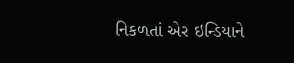નિકળતાં એર ઇન્ડિયાને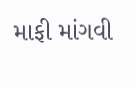માફી માંગવી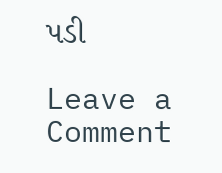પડી

Leave a Comment